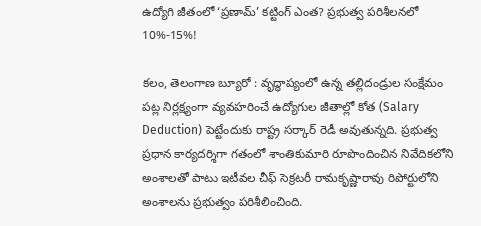ఉద్యోగి జీతంలో ‘ప్రణామ్’ కట్టింగ్ ఎంత? ప్రభుత్వ పరిశీలనలో 10%-15%!

కలం, తెలంగాణ బ్యూరో : వృద్ధాప్యంలో ఉన్న తల్లిదండ్రుల సంక్షేమం పట్ల నిర్లక్ష్యంగా వ్యవహరించే ఉద్యోగుల జీతాల్లో కోత (Salary Deduction) పెట్టేందుకు రాష్ట్ర సర్కార్ రెడీ అవుతున్నది. ప్రభుత్వ ప్రధాన కార్యదర్శిగా గతంలో శాంతికుమారి రూపొందించిన నివేదికలోని అంశాలతో పాటు ఇటీవల చీఫ్ సెక్రటరీ రామకృష్ణారావు రిపోర్టులోని అంశాలను ప్రభుత్వం పరిశీలించింది.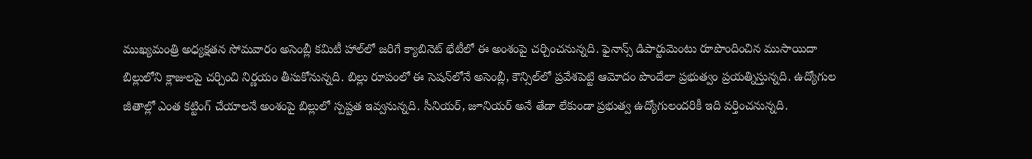ముఖ్యమంత్రి అధ్యక్షతన సోమవారం అసెంబ్లీ కమిటీ హాల్‌లో జరిగే క్యాబినెట్ భేటీలో ఈ అంశంపై చర్చించనున్నది. ఫైనాన్స్ డిపార్టుమెంటు రూపొందించిన ముసాయిదా బిల్లులోని క్లాజులపై చర్చించి నిర్ణయం తీసుకోనున్నది. బిల్లు రూపంలో ఈ సెషన్‌లోనే అసెంబ్లీ, కౌన్సిల్‌లో ప్రవేశపెట్టి ఆమోదం పొందేలా ప్రభుత్వం ప్రయత్నిస్తున్నది. ఉద్యోగుల జీతాల్లో ఎంత కట్టింగ్ చేయాలనే అంశంపై బిల్లులో స్పష్టత ఇవ్వనున్నది. సీనియర్, జూనియర్ అనే తేడా లేకుండా ప్రభుత్వ ఉద్యోగులందరికీ ఇది వర్తించనున్నది.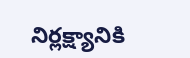నిర్లక్ష్యానికి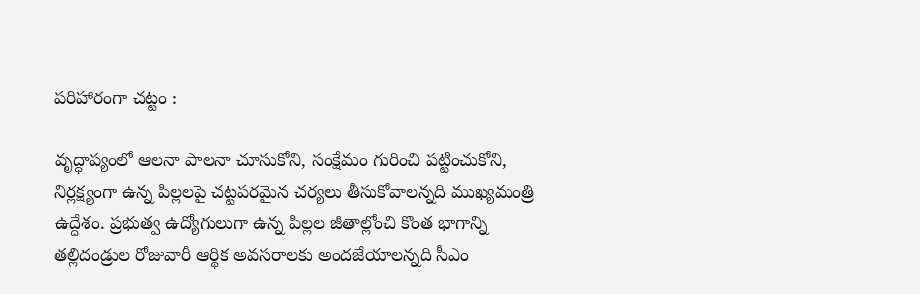పరిహారంగా చట్టం :

వృద్ధాప్యంలో ఆలనా పాలనా చూసుకోని, సంక్షేమం గురించి పట్టించుకోని, నిర్లక్ష్యంగా ఉన్న పిల్లలపై చట్టపరమైన చర్యలు తీసుకోవాలన్నది ముఖ్యమంత్రి ఉద్దేశం. ప్రభుత్వ ఉద్యోగులుగా ఉన్న పిల్లల జీతాల్లోంచి కొంత భాగాన్ని తల్లిదండ్రుల రోజువారీ ఆర్థిక అవసరాలకు అందజేయాలన్నది సీఎం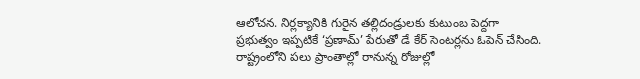ఆలోచన. నిర్లక్యానికి గురైన తల్లిదండ్రులకు కుటుంబ పెద్దగా ప్రభుత్వం ఇప్పటికే ‘ప్రణామ్’ పేరుతో డే కేర్ సెంటర్లను ఓపెన్ చేసింది. రాష్ట్రంలోని పలు ప్రాంతాల్లో రానున్న రోజుల్లో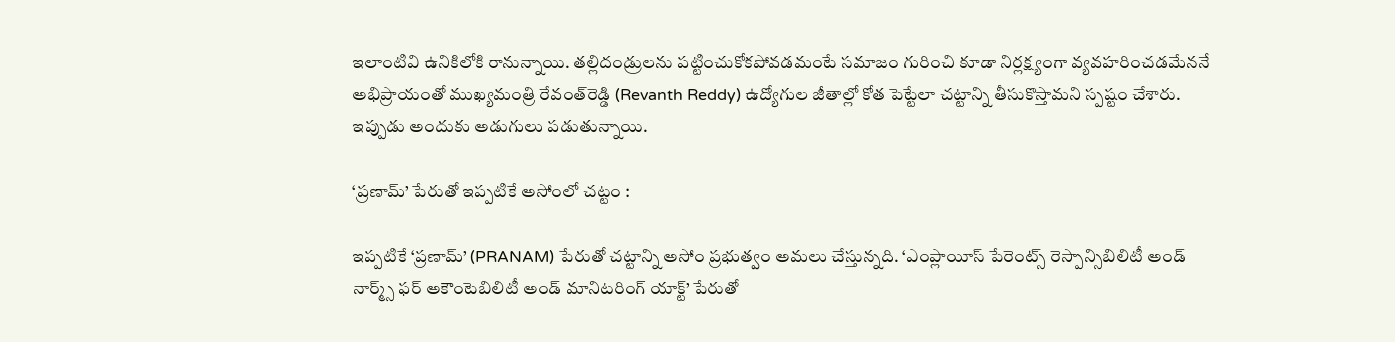ఇలాంటివి ఉనికిలోకి రానున్నాయి. తల్లిదండ్రులను పట్టించుకోకపోవడమంటే సమాజం గురించి కూడా నిర్లక్ష్యంగా వ్యవహరించడమేననే అభిప్రాయంతో ముఖ్యమంత్రి రేవంత్‌రెడ్డి (Revanth Reddy) ఉద్యోగుల జీతాల్లో కోత పెట్టేలా చట్టాన్ని తీసుకొస్తామని స్పష్టం చేశారు. ఇప్పుడు అందుకు అడుగులు పడుతున్నాయి.

‘ప్రణామ్’ పేరుతో ఇప్పటికే అసోంలో చట్టం :

ఇప్పటికే ‘ప్రణామ్’ (PRANAM) పేరుతో చట్టాన్ని అసోం ప్రభుత్వం అమలు చేస్తున్నది. ‘ఎంప్లాయీస్ పేరెంట్స్ రెస్పాన్సిబిలిటీ అండ్ నార్మ్స్ ఫర్ అకౌంటెబిలిటీ అండ్ మానిటరింగ్ యాక్ట్’ పేరుతో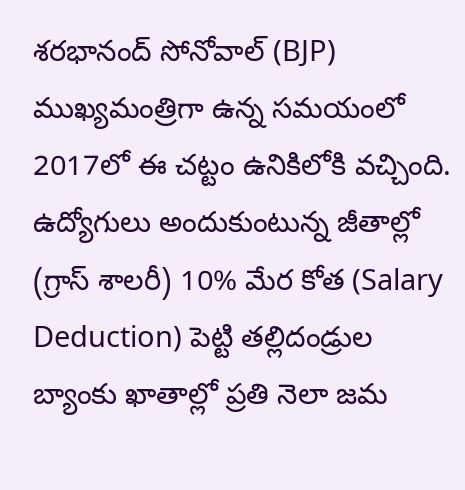శరభానంద్ సోనోవాల్ (BJP) ముఖ్యమంత్రిగా ఉన్న సమయంలో 2017లో ఈ చట్టం ఉనికిలోకి వచ్చింది. ఉద్యోగులు అందుకుంటున్న జీతాల్లో (గ్రాస్ శాలరీ) 10% మేర కోత (Salary Deduction) పెట్టి తల్లిదండ్రుల బ్యాంకు ఖాతాల్లో ప్రతి నెలా జమ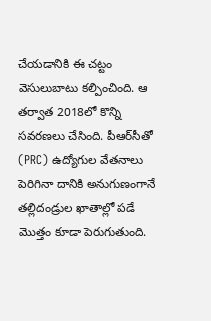చేయడానికి ఈ చట్టం వెసులుబాటు కల్పించింది. ఆ తర్వాత 2018లో కొన్ని సవరణలు చేసింది. పీఆర్‌సీతో (PRC) ఉద్యోగుల వేతనాలు పెరిగినా దానికి అనుగుణంగానే తల్లిదండ్రుల ఖాతాల్లో పడే మొత్తం కూడా పెరుగుతుంది.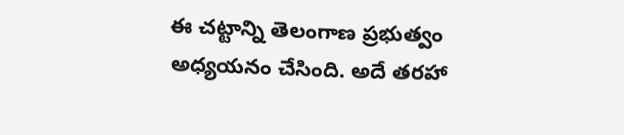ఈ చట్టాన్ని తెలంగాణ ప్రభుత్వం అధ్యయనం చేసింది. అదే తరహా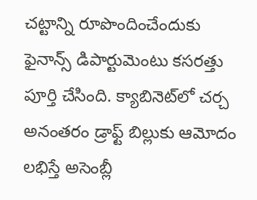చట్టాన్ని రూపొందించేందుకు ఫైనాన్స్ డిపార్టుమెంటు కసరత్తు పూర్తి చేసింది. క్యాబినెట్‌లో చర్చ అనంతరం డ్రాఫ్ట్ బిల్లుకు ఆమోదం లభిస్తే అసెంబ్లీ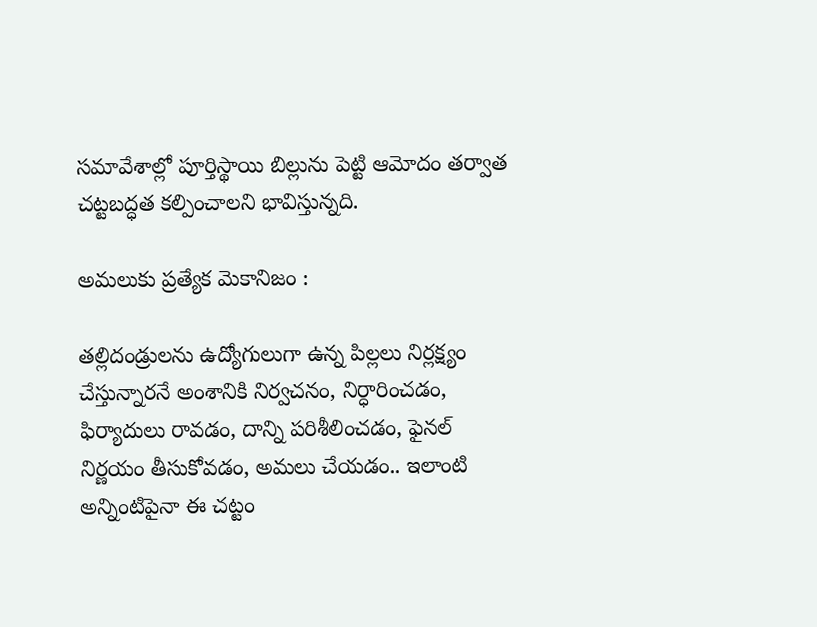సమావేశాల్లో పూర్తిస్థాయి బిల్లును పెట్టి ఆమోదం తర్వాత చట్టబద్ధత కల్పించాలని భావిస్తున్నది.

అమలుకు ప్రత్యేక మెకానిజం :

తల్లిదండ్రులను ఉద్యోగులుగా ఉన్న పిల్లలు నిర్లక్ష్యం చేస్తున్నారనే అంశానికి నిర్వచనం, నిర్ధారించడం, ఫిర్యాదులు రావడం, దాన్ని పరిశీలించడం, ఫైనల్ నిర్ణయం తీసుకోవడం, అమలు చేయడం.. ఇలాంటి అన్నింటిపైనా ఈ చట్టం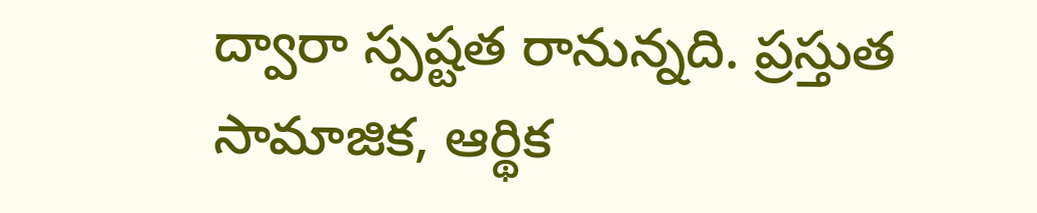ద్వారా స్పష్టత రానున్నది. ప్రస్తుత సామాజిక, ఆర్థిక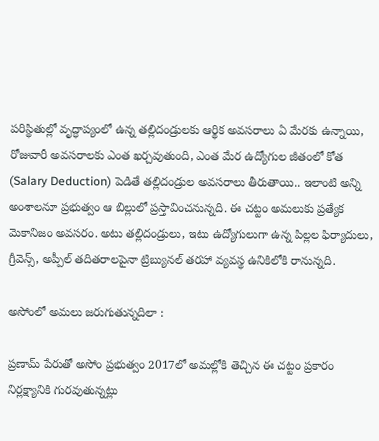పరిస్థితుల్లో వృద్ధాప్యంలో ఉన్న తల్లిదండ్రులకు ఆర్థిక అవసరాలు ఏ మేరకు ఉన్నాయి, రోజువారీ అవసరాలకు ఎంత ఖర్చవుతుంది, ఎంత మేర ఉద్యోగుల జీతంలో కోత (Salary Deduction) పెడితే తల్లిదండ్రుల అవసరాలు తీరుతాయి.. ఇలాంటి అన్ని అంశాలనూ ప్రభుత్వం ఆ బిల్లులో ప్రస్తావించనున్నది. ఈ చట్టం అమలుకు ప్రత్యేక మెకానిజం అవసరం. అటు తల్లిదండ్రులు, ఇటు ఉద్యోగులుగా ఉన్న పిల్లల ఫిర్యాదులు, గ్రీవెన్స్, అప్పీల్ తదితరాలపైనా ట్రిబ్యునల్ తరహా వ్యవస్థ ఉనికిలోకి రానున్నది.

అసోంలో అమలు జరుగుతున్నదిలా :

ప్రణామ్ పేరుతో అసోం ప్రభుత్వం 2017లో అమల్లోకి తెచ్చిన ఈ చట్టం ప్రకారం నిర్లక్ష్యానికి గురవుతున్నట్లు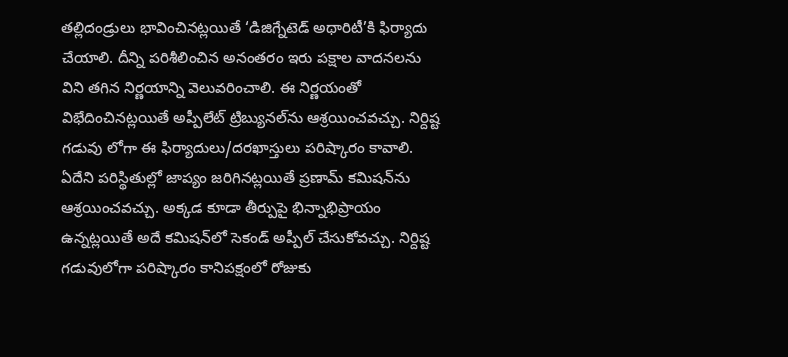తల్లిదండ్రులు భావించినట్లయితే ‘డిజిగ్నేటెడ్ అథారిటీ’కి ఫిర్యాదు చేయాలి. దీన్ని పరిశీలించిన అనంతరం ఇరు పక్షాల వాదనలను విని తగిన నిర్ణయాన్ని వెలువరించాలి. ఈ నిర్ణయంతో విభేదించినట్లయితే అప్పీలేట్ ట్రిబ్యునల్‌ను ఆశ్రయించవచ్చు. నిర్దిష్ట గడువు లోగా ఈ ఫిర్యాదులు/దరఖాస్తులు పరిష్కారం కావాలి. ఏదేని పరిస్థితుల్లో జాప్యం జరిగినట్లయితే ప్రణామ్ కమిషన్‌ను ఆశ్రయించవచ్చు. అక్కడ కూడా తీర్పుపై భిన్నాభిప్రాయం ఉన్నట్లయితే అదే కమిషన్‌లో సెకండ్ అప్పీల్ చేసుకోవచ్చు. నిర్దిష్ట గడువులోగా పరిష్కారం కానిపక్షంలో రోజుకు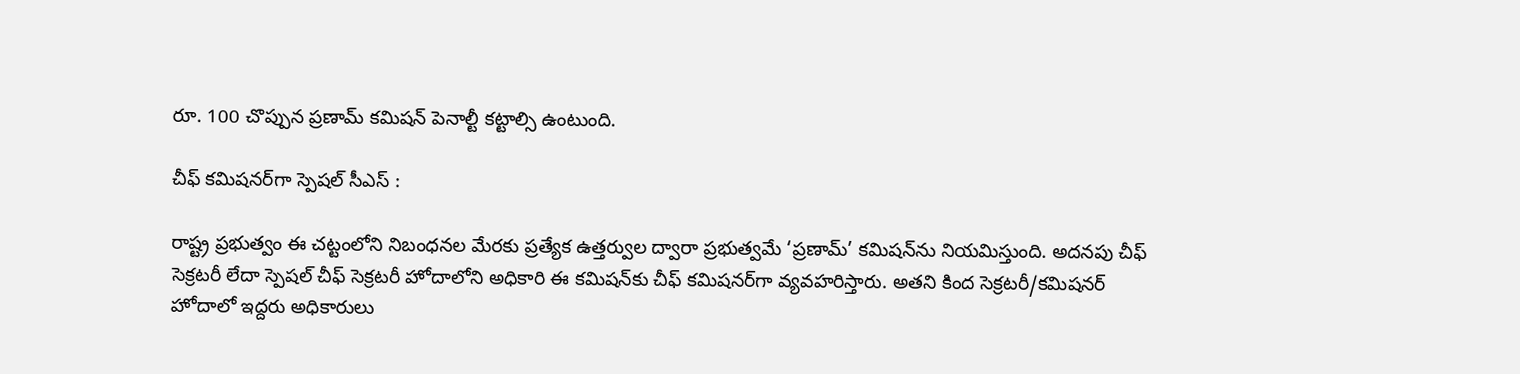రూ. 100 చొప్పున ప్రణామ్ కమిషన్ పెనాల్టీ కట్టాల్సి ఉంటుంది.

చీఫ్ కమిషనర్‌గా స్పెషల్ సీఎస్ :

రాష్ట్ర ప్రభుత్వం ఈ చట్టంలోని నిబంధనల మేరకు ప్రత్యేక ఉత్తర్వుల ద్వారా ప్రభుత్వమే ‘ప్రణామ్’ కమిషన్‌ను నియమిస్తుంది. అదనపు చీఫ్ సెక్రటరీ లేదా స్పెషల్ చీఫ్ సెక్రటరీ హోదాలోని అధికారి ఈ కమిషన్‌కు చీఫ్ కమిషనర్‌గా వ్యవహరిస్తారు. అతని కింద సెక్రటరీ/కమిషనర్ హోదాలో ఇద్దరు అధికారులు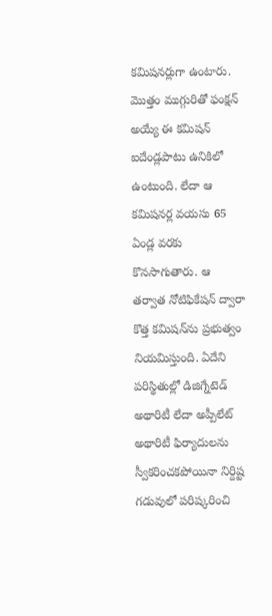కమిషనర్లుగా ఉంటారు. మొత్తం ముగ్గురితో ఫంక్షన్ అయ్యే ఈ కమిషన్ ఐదేండ్లపాటు ఉనికిలో ఉంటుంది. లేదా ఆ కమిషనర్ల వయసు 65 ఏండ్ల వరకు కొనసాగుతారు. ఆ తర్వాత నోటిఫికేషన్ ద్వారా కొత్త కమిషన్‌ను ప్రభుత్వం నియమిస్తుంది. ఏదేని పరిస్థితుల్లో డిజిగ్నేటెడ్ అథారిటీ లేదా అప్పీలేట్ అథారిటీ ఫిర్యాదులను స్వీకరించకపోయినా నిర్దిష్ట గడువులో పరిష్కరించి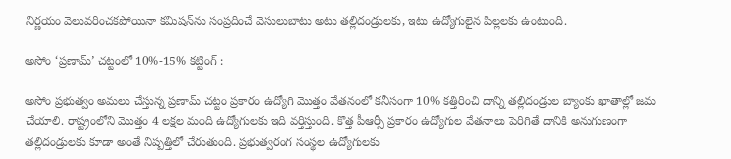నిర్ణయం వెలువరించకపోయినా కమిషన్‌ను సంప్రదించే వెసులుబాటు అటు తల్లిదండ్రులకు, ఇటు ఉద్యోగులైన పిల్లలకు ఉంటుంది.

అసోం ‘ప్రణామ్’ చట్టంలో 10%-15% కట్టింగ్ :

అసోం ప్రభుత్వం అమలు చేస్తున్న ప్రణామ్ చట్టం ప్రకారం ఉద్యోగి మొత్తం వేతనంలో కనీసంగా 10% కత్తిరించి దాన్ని తల్లిదండ్రుల బ్యాంకు ఖాతాల్లో జమ చేయాలి. రాష్ట్రంలోని మొత్తం 4 లక్షల మంది ఉద్యోగులకు ఇది వర్తిస్తుంది. కొత్త పీఆర్సీ ప్రకారం ఉద్యోగుల వేతనాలు పెరిగితే దానికి అనుగుణంగా తల్లిదండ్రులకు కూడా అంతే నిష్పత్తిలో చేరుతుంది. ప్రభుత్వరంగ సంస్థల ఉద్యోగులకు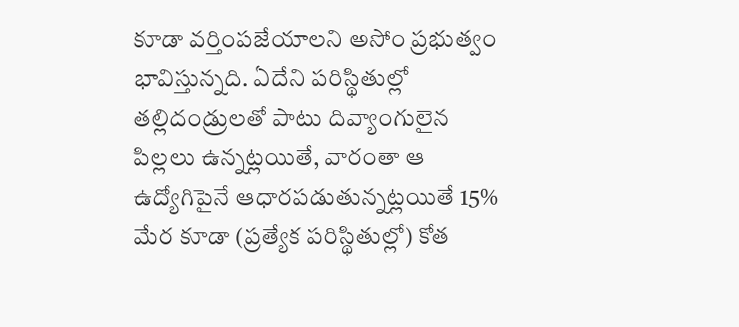కూడా వర్తింపజేయాలని అసోం ప్రభుత్వం భావిస్తున్నది. ఏదేని పరిస్థితుల్లో తల్లిదండ్రులతో పాటు దివ్యాంగులైన పిల్లలు ఉన్నట్లయితే, వారంతా ఆ ఉద్యోగిపైనే ఆధారపడుతున్నట్లయితే 15% మేర కూడా (ప్రత్యేక పరిస్థితుల్లో) కోత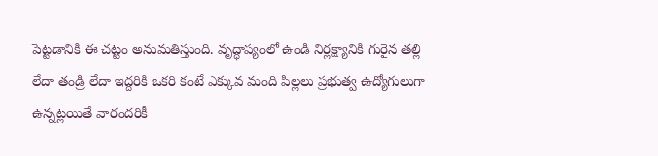పెట్టడానికి ఈ చట్టం అనుమతిస్తుంది. వృద్ధాప్యంలో ఉండి నిర్లక్ష్యానికి గురైన తల్లి లేదా తండ్రి లేదా ఇద్దరికి ఒకరి కంటే ఎక్కువ మంది పిల్లలు ప్రభుత్వ ఉద్యోగులుగా ఉన్నట్లయితే వారందరికీ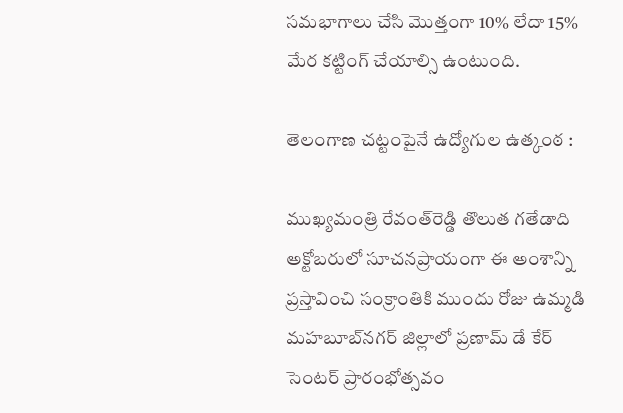సమభాగాలు చేసి మొత్తంగా 10% లేదా 15% మేర కట్టింగ్ చేయాల్సి ఉంటుంది.

తెలంగాణ చట్టంపైనే ఉద్యోగుల ఉత్కంఠ :

ముఖ్యమంత్రి రేవంత్‌రెడ్డి తొలుత గతేడాది అక్టోబరులో సూచనప్రాయంగా ఈ అంశాన్ని ప్రస్తావించి సంక్రాంతికి ముందు రోజు ఉమ్మడి మహబూబ్‌నగర్ జిల్లాలో ప్రణామ్ డే కేర్ సెంటర్ ప్రారంభోత్సవం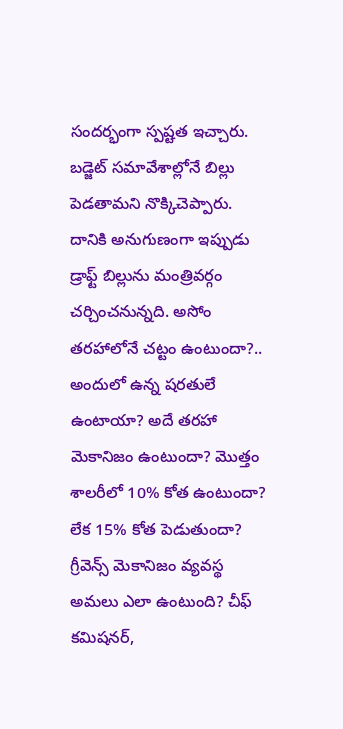సందర్భంగా స్పష్టత ఇచ్చారు. బడ్జెట్ సమావేశాల్లోనే బిల్లు పెడతామని నొక్కిచెప్పారు. దానికి అనుగుణంగా ఇప్పుడు డ్రాఫ్ట్ బిల్లును మంత్రివర్గం చర్చించనున్నది. అసోం తరహాలోనే చట్టం ఉంటుందా?.. అందులో ఉన్న షరతులే ఉంటాయా? అదే తరహా మెకానిజం ఉంటుందా? మొత్తం శాలరీలో 10% కోత ఉంటుందా? లేక 15% కోత పెడుతుందా? గ్రీవెన్స్ మెకానిజం వ్యవస్థ అమలు ఎలా ఉంటుంది? చీఫ్ కమిషనర్,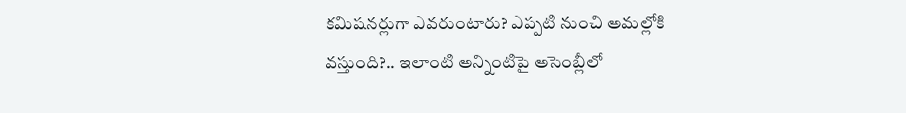కమిషనర్లుగా ఎవరుంటారు? ఎప్పటి నుంచి అమల్లోకి వస్తుంది?.. ఇలాంటి అన్నింటిపై అసెంబ్లీలో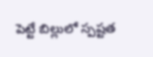పెట్టే బిల్లులో స్పష్టత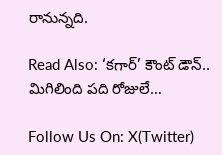రానున్నది.

Read Also: ‘కగార్’ కౌంట్ డౌన్.. మిగిలింది పది రోజులే…

Follow Us On: X(Twitter)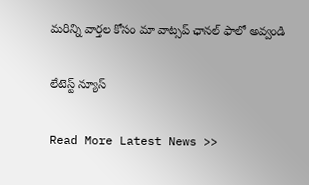మ‌రిన్ని వార్త‌ల కోసం మా వాట్స‌ప్ ఛాన‌ల్ ఫాలో అవ్వండి

లేటెస్ట్ న్యూస్‌

Read More Latest News >>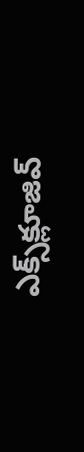ఎక్స్‌క్లూజివ్‌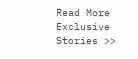Read More Exclusive Stories >>